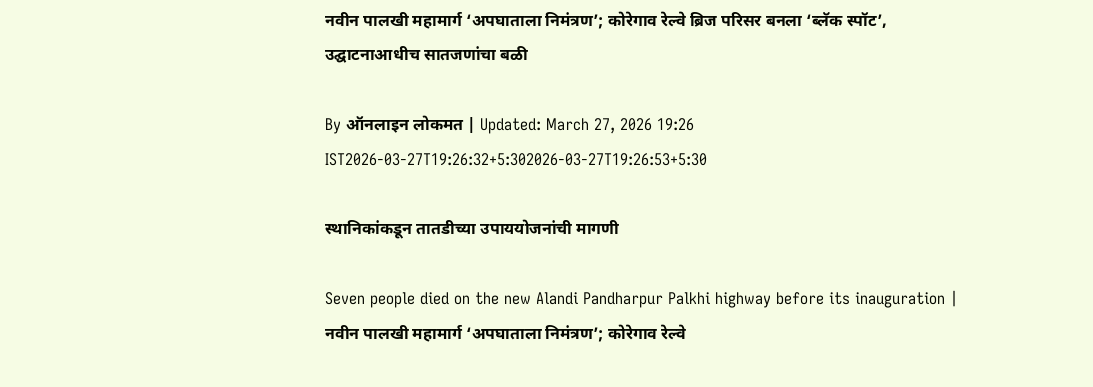नवीन पालखी महामार्ग ‘अपघाताला निमंत्रण’; कोरेगाव रेल्वे ब्रिज परिसर बनला ‘ब्लॅक स्पॉट’, उद्घाटनाआधीच सातजणांचा बळी

By ऑनलाइन लोकमत | Updated: March 27, 2026 19:26 IST2026-03-27T19:26:32+5:302026-03-27T19:26:53+5:30

स्थानिकांकडून तातडीच्या उपाययोजनांची मागणी

Seven people died on the new Alandi Pandharpur Palkhi highway before its inauguration | नवीन पालखी महामार्ग ‘अपघाताला निमंत्रण’; कोरेगाव रेल्वे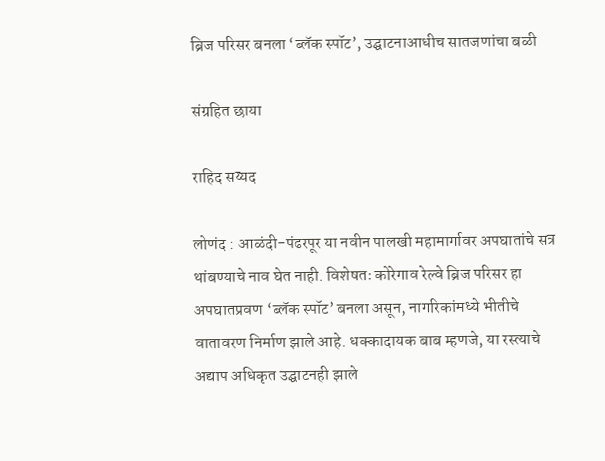ब्रिज परिसर बनला ‘ब्लॅक स्पॉट’, उद्घाटनाआधीच सातजणांचा बळी

संग्रहित छाया

राहिद सय्यद

लोणंद : आळंदी-पंढरपूर या नवीन पालखी महामार्गावर अपघातांचे सत्र थांबण्याचे नाव घेत नाही. विशेषतः कोरेगाव रेल्वे ब्रिज परिसर हा अपघातप्रवण ‘ब्लॅक स्पॉट’ बनला असून, नागरिकांमध्ये भीतीचे वातावरण निर्माण झाले आहे. धक्कादायक बाब म्हणजे, या रस्त्याचे अद्याप अधिकृत उद्घाटनही झाले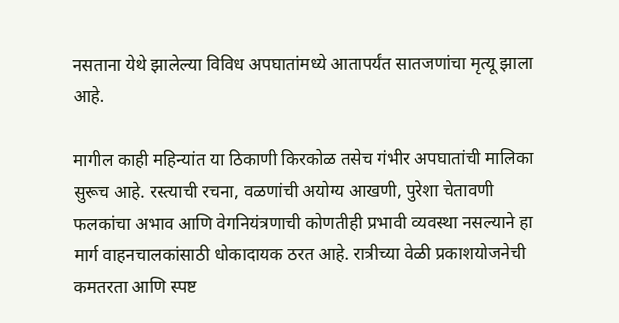नसताना येथे झालेल्या विविध अपघातांमध्ये आतापर्यंत सातजणांचा मृत्यू झाला आहे.

मागील काही महिन्यांत या ठिकाणी किरकोळ तसेच गंभीर अपघातांची मालिका सुरूच आहे. रस्त्याची रचना, वळणांची अयोग्य आखणी, पुरेशा चेतावणी फलकांचा अभाव आणि वेगनियंत्रणाची कोणतीही प्रभावी व्यवस्था नसल्याने हा मार्ग वाहनचालकांसाठी धोकादायक ठरत आहे. रात्रीच्या वेळी प्रकाशयोजनेची कमतरता आणि स्पष्ट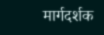मार्गदर्शक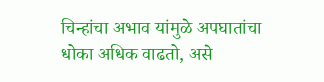चिन्हांचा अभाव यांमुळे अपघातांचा धोका अधिक वाढतो, असे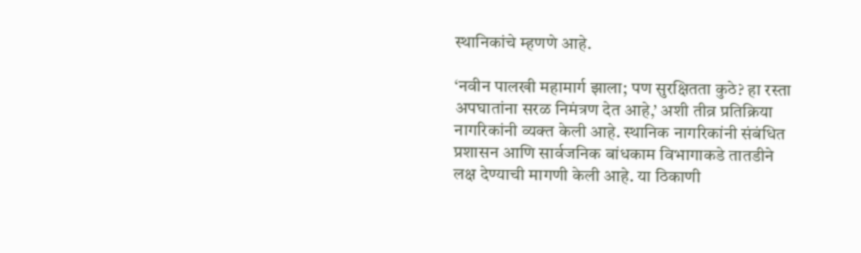स्थानिकांचे म्हणणे आहे.

‘नवीन पालखी महामार्ग झाला; पण सुरक्षितता कुठे? हा रस्ता अपघातांना सरळ निमंत्रण देत आहे,’ अशी तीव्र प्रतिक्रिया नागरिकांनी व्यक्त केली आहे. स्थानिक नागरिकांनी संबंधित प्रशासन आणि सार्वजनिक बांधकाम विभागाकडे तातडीने लक्ष देण्याची मागणी केली आहे. या ठिकाणी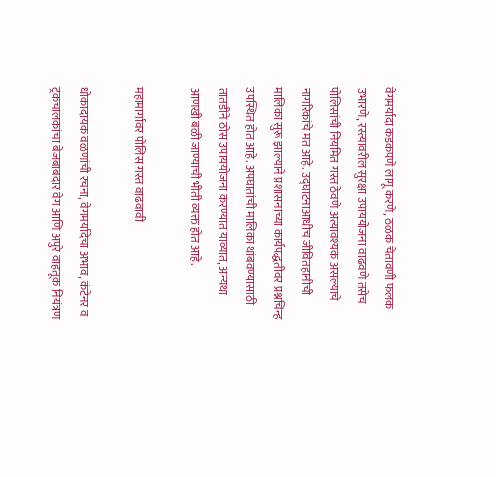वेगमर्यादा कडकपणे लागू करणे, ठळक चेतावणी फलक उभारणे, रस्त्यावरील सुरक्षा उपाययोजना वाढवणे तसेच पोलिसांची नियमित गस्त ठेवणे अत्यावश्यक असल्याचे नागरिकांचे मत आहे. उद्घाटनाआधीच जीवितहानीची मालिका सुरू झाल्याने प्रशासनाच्या कार्यपद्धतीवर प्रश्नचिन्ह उपस्थित होत आहे. अपघातांची मालिका थांबवण्यासाठी तातडीने ठोस उपाययोजना करण्यात याव्यात, अन्यथा आणखी बळी जाण्याची भीती व्यक्त होत आहे.

महामार्गावर पोलिस गस्त वाढवावी

धोकादायक वळणांची रचना, वेगमर्यादेचा अभाव, कंटेनर व ट्रकचालकांचा बेजबाबदार वेग आणि अपुरे वाहतूक नियंत्रण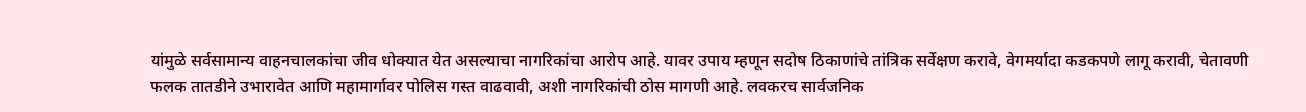यांमुळे सर्वसामान्य वाहनचालकांचा जीव धोक्यात येत असल्याचा नागरिकांचा आरोप आहे. यावर उपाय म्हणून सदोष ठिकाणांचे तांत्रिक सर्वेक्षण करावे, वेगमर्यादा कडकपणे लागू करावी, चेतावणी फलक तातडीने उभारावेत आणि महामार्गावर पोलिस गस्त वाढवावी, अशी नागरिकांची ठोस मागणी आहे. लवकरच सार्वजनिक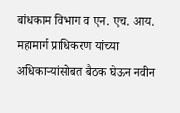बांधकाम विभाग व एन. एच. आय. महामार्ग प्राधिकरण यांच्या अधिकाऱ्यांसोबत बैठक घेऊन नवीन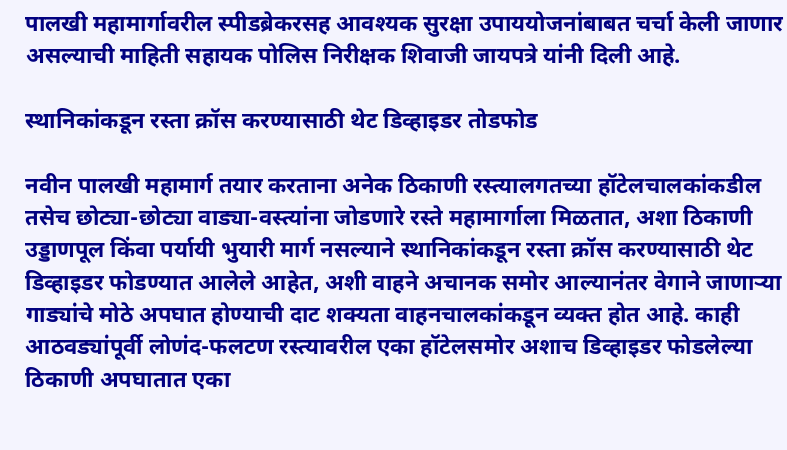पालखी महामार्गावरील स्पीडब्रेकरसह आवश्यक सुरक्षा उपाययोजनांबाबत चर्चा केली जाणार असल्याची माहिती सहायक पोलिस निरीक्षक शिवाजी जायपत्रे यांनी दिली आहे.

स्थानिकांकडून रस्ता क्रॉस करण्यासाठी थेट डिव्हाइडर तोडफोड

नवीन पालखी महामार्ग तयार करताना अनेक ठिकाणी रस्त्यालगतच्या हॉटेलचालकांकडील तसेच छोट्या-छोट्या वाड्या-वस्त्यांना जोडणारे रस्ते महामार्गाला मिळतात, अशा ठिकाणी उड्डाणपूल किंवा पर्यायी भुयारी मार्ग नसल्याने स्थानिकांकडून रस्ता क्रॉस करण्यासाठी थेट डिव्हाइडर फोडण्यात आलेले आहेत, अशी वाहने अचानक समोर आल्यानंतर वेगाने जाणाऱ्या गाड्यांचे मोठे अपघात होण्याची दाट शक्यता वाहनचालकांकडून व्यक्त होत आहे. काही आठवड्यांपूर्वी लोणंद-फलटण रस्त्यावरील एका हॉटेलसमोर अशाच डिव्हाइडर फोडलेल्या ठिकाणी अपघातात एका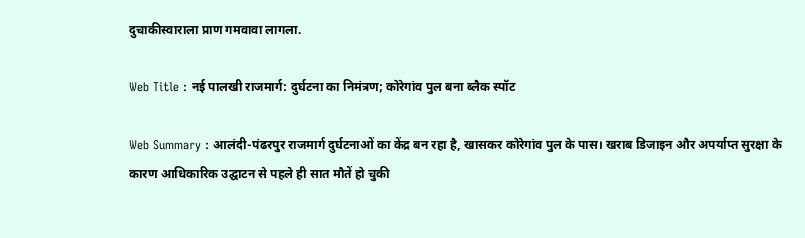दुचाकीस्वाराला प्राण गमवावा लागला.

Web Title : नई पालखी राजमार्ग: दुर्घटना का निमंत्रण; कोरेगांव पुल बना ब्लैक स्पॉट

Web Summary : आलंदी-पंढरपुर राजमार्ग दुर्घटनाओं का केंद्र बन रहा है, खासकर कोरेगांव पुल के पास। खराब डिजाइन और अपर्याप्त सुरक्षा के कारण आधिकारिक उद्घाटन से पहले ही सात मौतें हो चुकी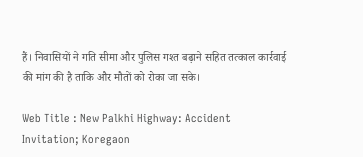हैं। निवासियों ने गति सीमा और पुलिस गश्त बढ़ाने सहित तत्काल कार्रवाई की मांग की है ताकि और मौतों को रोका जा सके।

Web Title : New Palkhi Highway: Accident Invitation; Koregaon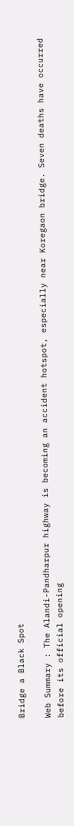Bridge a Black Spot

Web Summary : The Alandi-Pandharpur highway is becoming an accident hotspot, especially near Koregaon bridge. Seven deaths have occurred before its official opening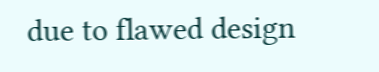due to flawed design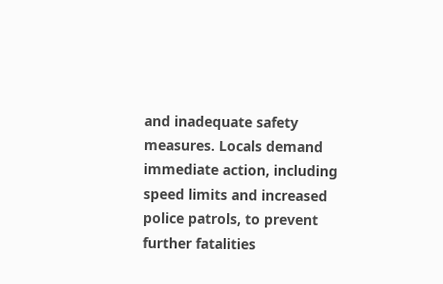and inadequate safety measures. Locals demand immediate action, including speed limits and increased police patrols, to prevent further fatalities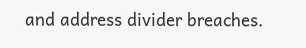and address divider breaches.